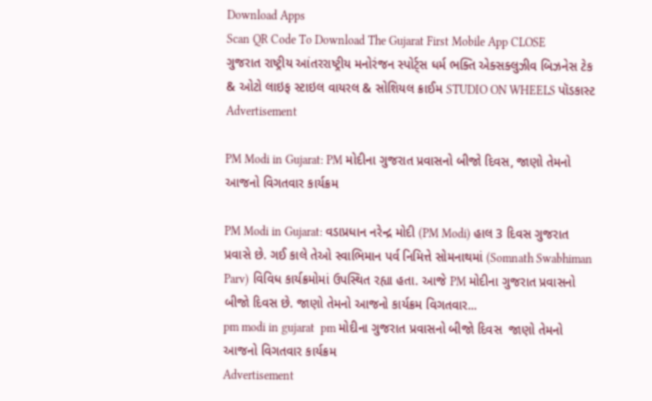Download Apps
Scan QR Code To Download The Gujarat First Mobile App CLOSE
ગુજરાત રાષ્ટ્રીય આંતરરાષ્ટ્રીય મનોરંજન સ્પોર્ટ્સ ધર્મ ભક્તિ એક્સક્લુઝીવ બિઝનેસ ટેક & ઓટો લાઇફ સ્ટાઇલ વાયરલ & સોશિયલ ક્રાઈમ STUDIO ON WHEELS પૉડકાસ્ટ
Advertisement

PM Modi in Gujarat: PM મોદીના ગુજરાત પ્રવાસનો બીજો દિવસ, જાણો તેમનો આજનો વિગતવાર કાર્યક્રમ

PM Modi in Gujarat: વડાપ્રધાન નરેન્દ્ર મોદી (PM Modi) હાલ 3 દિવસ ગુજરાત પ્રવાસે છે. ગઈ કાલે તેઓ સ્વાભિમાન પર્વ નિમિત્તે સોમનાથમાં (Somnath Swabhiman Parv) વિવિધ કાર્યક્રમોમાં ઉપસ્થિત રહ્યા હતા. આજે PM મોદીના ગુજરાત પ્રવાસનો બીજો દિવસ છે. જાણો તેમનો આજનો કાર્યક્રમ વિગતવાર...
pm modi in gujarat  pm મોદીના ગુજરાત પ્રવાસનો બીજો દિવસ  જાણો તેમનો આજનો વિગતવાર કાર્યક્રમ
Advertisement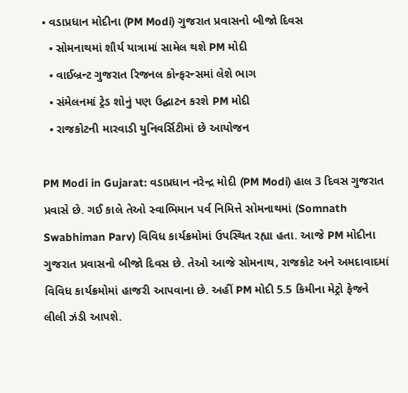• વડાપ્રધાન મોદીના (PM Modi) ગુજરાત પ્રવાસનો બીજો દિવસ
  • સોમનાથમાં શૌર્ય યાત્રામાં સામેલ થશે PM મોદી
  • વાઈબ્રન્ટ ગુજરાત રિજનલ કોન્ફરન્સમાં લેશે ભાગ
  • સંમેલનમાં ટ્રેડ શોનું પણ ઉદ્ઘાટન કરશે PM મોદી
  • રાજકોટની મારવાડી યુનિવર્સિટીમાં છે આયોજન

PM Modi in Gujarat: વડાપ્રધાન નરેન્દ્ર મોદી (PM Modi) હાલ 3 દિવસ ગુજરાત પ્રવાસે છે. ગઈ કાલે તેઓ સ્વાભિમાન પર્વ નિમિત્તે સોમનાથમાં (Somnath Swabhiman Parv) વિવિધ કાર્યક્રમોમાં ઉપસ્થિત રહ્યા હતા. આજે PM મોદીના ગુજરાત પ્રવાસનો બીજો દિવસ છે. તેઓ આજે સોમનાથ, રાજકોટ અને અમદાવાદમાં વિવિધ કાર્યક્રમોમાં હાજરી આપવાના છે. અહીં PM મોદી 5.5 કિમીના મેટ્રો ફેજને લીલી ઝંડી આપશે.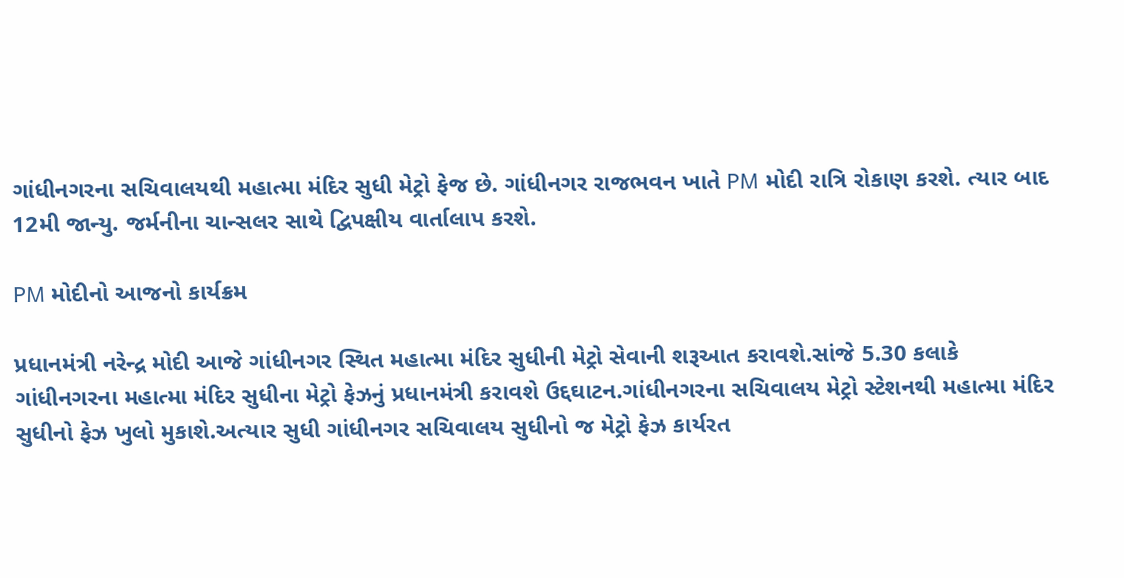ગાંધીનગરના સચિવાલયથી મહાત્મા મંદિર સુધી મેટ્રો ફેજ છે. ગાંધીનગર રાજભવન ખાતે PM મોદી રાત્રિ રોકાણ કરશે. ત્યાર બાદ 12મી જાન્યુ. જર્મનીના ચાન્સલર સાથે દ્વિપક્ષીય વાર્તાલાપ કરશે.

PM મોદીનો આજનો કાર્યક્રમ

પ્રધાનમંત્રી નરેન્દ્ર મોદી આજે ગાંધીનગર સ્થિત મહાત્મા મંદિર સુધીની મેટ્રો સેવાની શરૂઆત કરાવશે.સાંજે 5.30 કલાકે ગાંધીનગરના મહાત્મા મંદિર સુધીના મેટ્રો ફેઝનું પ્રધાનમંત્રી કરાવશે ઉદ્દઘાટન.ગાંધીનગરના સચિવાલય મેટ્રો સ્ટેશનથી મહાત્મા મંદિર સુધીનો ફેઝ ખુલો મુકાશે.અત્યાર સુધી ગાંધીનગર સચિવાલય સુધીનો જ મેટ્રો ફેઝ કાર્યરત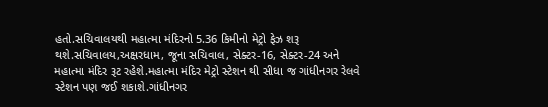હતો.સચિવાલયથી મહાત્મા મંદિરનો 5.36 કિમીનો મેટ્રો ફેઝ શરૂ થશે.સચિવાલય,અક્ષરધામ, જૂના સચિવાલ, સેક્ટર-16, સેક્ટર-24 અને મહાત્મા મંદિર રૂટ રહેશે.મહાત્મા મંદિર મેટ્રો સ્ટેશન થી સીધા જ ગાંધીનગર રેલવે સ્ટેશન પણ જઈ શકાશે.ગાંધીનગર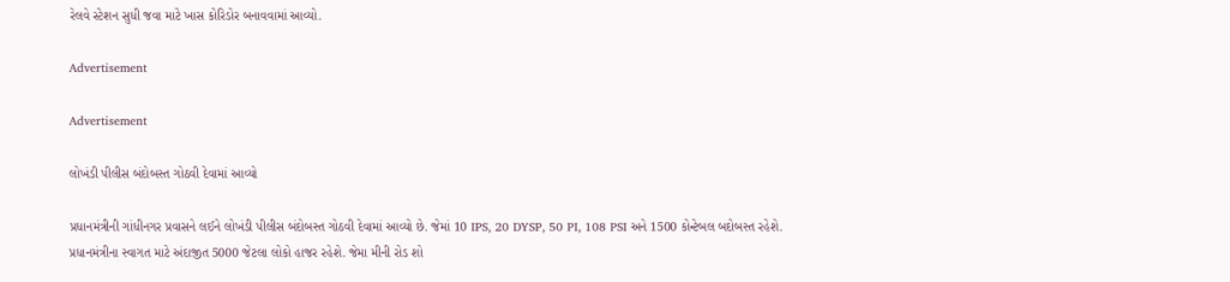રેલવે સ્ટેશન સુધી જવા માટે ખાસ કોરિડોર બનાવવામાં આવ્યો.

Advertisement

Advertisement

લોખંડી પીલીસ બંદોબસ્ત ગોઠવી દેવામાં આવ્યો

પ્રધાનમંત્રીની ગાંધીનગર પ્રવાસને લઈને લોખંડી પીલીસ બંદોબસ્ત ગોઠવી દેવામાં આવ્યો છે. જેમાં 10 IPS, 20 DYSP, 50 PI, 108 PSI અને 1500 કોન્ટેબલ બદોબસ્ત રહેશે. પ્રધાનમંત્રીના સ્વાગત માટે અંદાજીત 5000 જેટલા લોકો હાજર રહેશે. જેમા મીની રોડ શો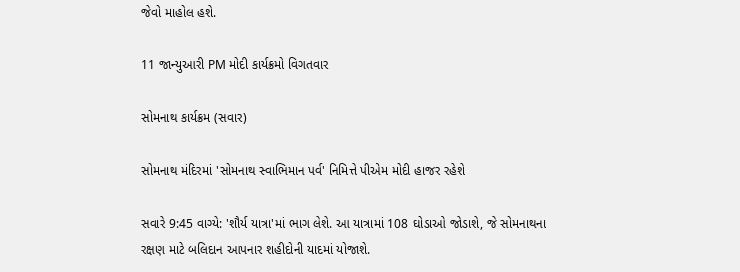જેવો માહોલ હશે.

11 જાન્યુઆરી PM મોદી કાર્યક્રમો વિગતવાર

સોમનાથ કાર્યક્રમ (સવાર)

સોમનાથ મંદિરમાં 'સોમનાથ સ્વાભિમાન પર્વ' નિમિત્તે પીએમ મોદી હાજર રહેશે

સવારે 9:45 વાગ્યે: 'શૌર્ય યાત્રા'માં ભાગ લેશે. આ યાત્રામાં 108 ઘોડાઓ જોડાશે, જે સોમનાથના રક્ષણ માટે બલિદાન આપનાર શહીદોની યાદમાં યોજાશે.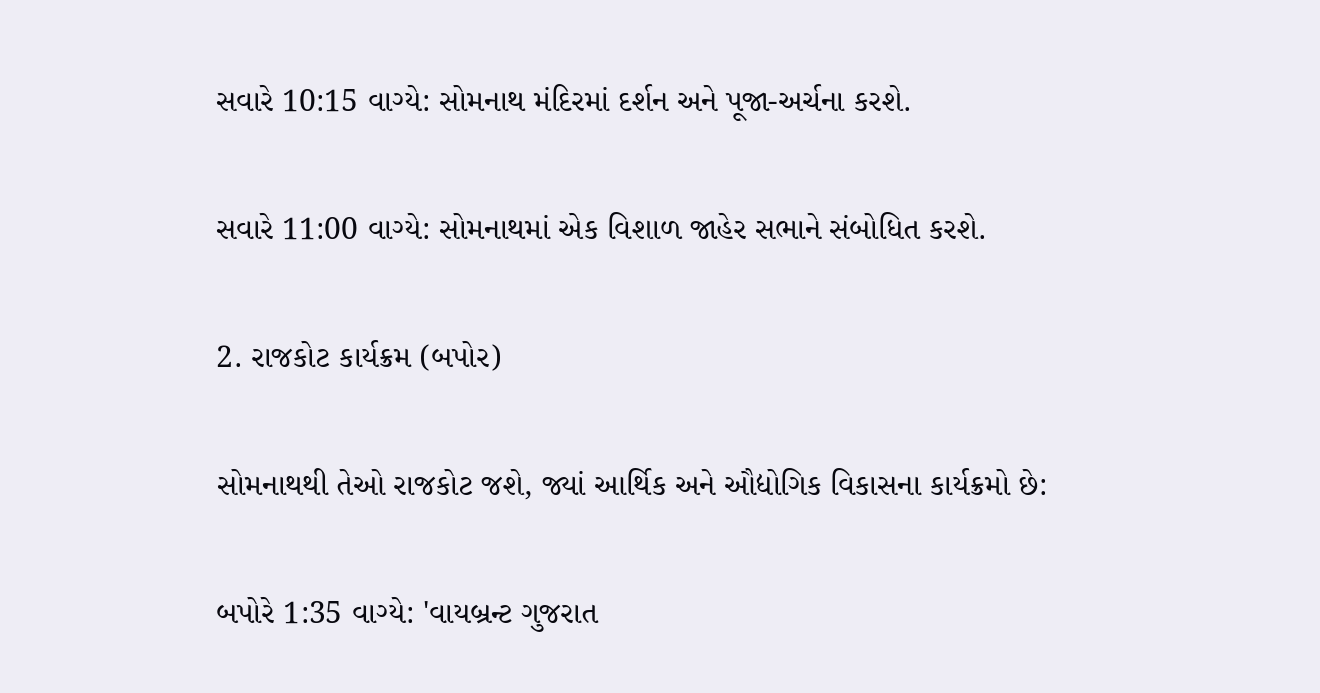સવારે 10:15 વાગ્યે: સોમનાથ મંદિરમાં દર્શન અને પૂજા-અર્ચના કરશે.

સવારે 11:00 વાગ્યે: સોમનાથમાં એક વિશાળ જાહેર સભાને સંબોધિત કરશે.

2. રાજકોટ કાર્યક્રમ (બપોર)

સોમનાથથી તેઓ રાજકોટ જશે, જ્યાં આર્થિક અને ઔદ્યોગિક વિકાસના કાર્યક્રમો છે:

બપોરે 1:35 વાગ્યે: 'વાયબ્રન્ટ ગુજરાત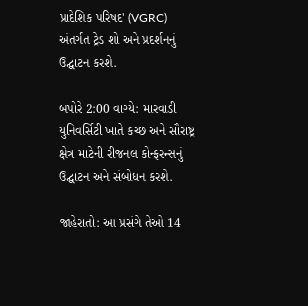પ્રાદેશિક પરિષદ' (VGRC) અંતર્ગત ટ્રેડ શો અને પ્રદર્શનનું ઉદ્ઘાટન કરશે.

બપોરે 2:00 વાગ્યે: મારવાડી યુનિવર્સિટી ખાતે કચ્છ અને સૌરાષ્ટ્ર ક્ષેત્ર માટેની રીજનલ કોન્ફરન્સનું ઉદ્ઘાટન અને સંબોધન કરશે.

જાહેરાતો: આ પ્રસંગે તેઓ 14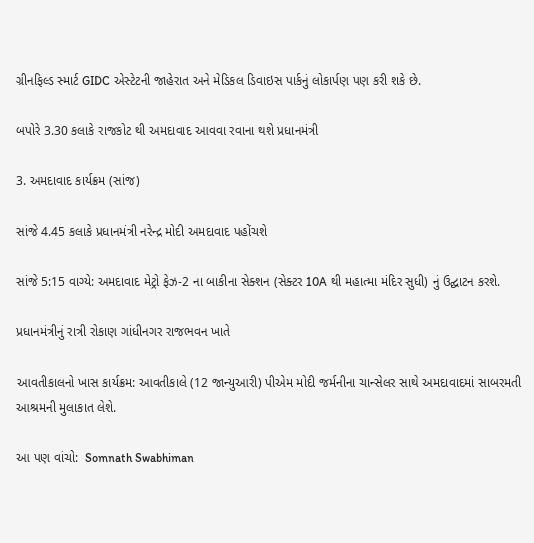ગ્રીનફિલ્ડ સ્માર્ટ GIDC એસ્ટેટની જાહેરાત અને મેડિકલ ડિવાઇસ પાર્કનું લોકાર્પણ પણ કરી શકે છે.

બપોરે 3.30 કલાકે રાજકોટ થી અમદાવાદ આવવા રવાના થશે પ્રધાનમંત્રી

3. અમદાવાદ કાર્યક્રમ (સાંજ)

સાંજે 4.45 કલાકે પ્રધાનમંત્રી નરેન્દ્ર મોદી અમદાવાદ પહોંચશે

સાંજે 5:15 વાગ્યે: અમદાવાદ મેટ્રો ફેઝ-2 ના બાકીના સેક્શન (સેક્ટર 10A થી મહાત્મા મંદિર સુધી) નું ઉદ્ઘાટન કરશે.

પ્રધાનમંત્રીનું રાત્રી રોકાણ ગાંધીનગર રાજભવન ખાતે

આવતીકાલનો ખાસ કાર્યક્રમ: આવતીકાલે (12 જાન્યુઆરી) પીએમ મોદી જર્મનીના ચાન્સેલર સાથે અમદાવાદમાં સાબરમતી આશ્રમની મુલાકાત લેશે.

આ પણ વાંચો:  Somnath Swabhiman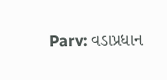Parv: વડાપ્રધાન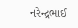નરેન્દ્રભાઈ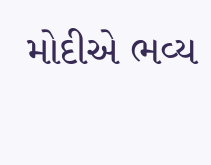મોદીએ ભવ્ય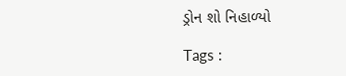ડ્રોન શો નિહાળ્યો

Tags :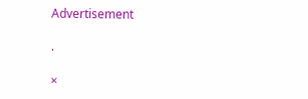Advertisement

.

×